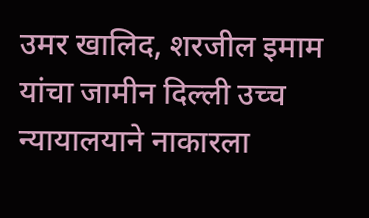उमर खालिद, शरजील इमाम यांचा जामीन दिल्ली उच्च न्यायालयाने नाकारला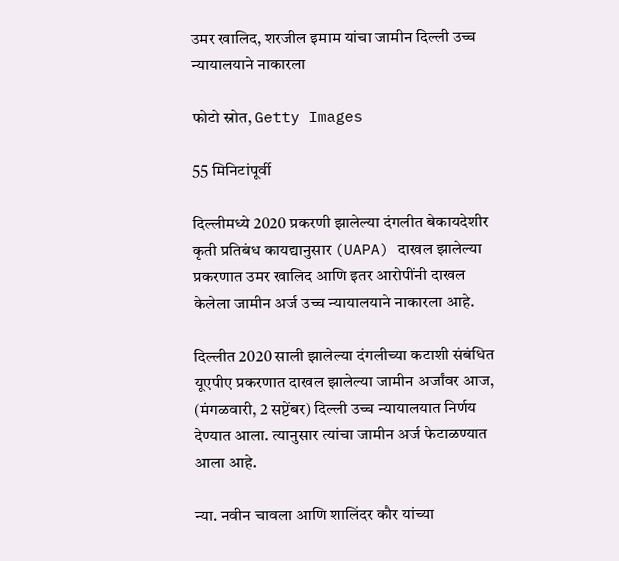उमर खालिद, शरजील इमाम यांचा जामीन दिल्ली उच्च न्यायालयाने नाकारला

फोटो स्रोत, Getty Images

55 मिनिटांपूर्वी

दिल्लीमध्ये 2020 प्रकरणी झालेल्या दंगलीत बेकायदेशीर कृती प्रतिबंध कायद्यानुसार (UAPA) दाखल झालेल्या प्रकरणात उमर खालिद आणि इतर आरोपींनी दाखल केलेला जामीन अर्ज उच्च न्यायालयाने नाकारला आहे.

दिल्लीत 2020 साली झालेल्या दंगलीच्या कटाशी संबंधित यूएपीए प्रकरणात दाखल झालेल्या जामीन अर्जांवर आज, (मंगळवारी, 2 सप्टेंबर) दिल्ली उच्च न्यायालयात निर्णय देण्यात आला. त्यानुसार त्यांचा जामीन अर्ज फेटाळण्यात आला आहे.

न्या. नवीन चावला आणि शालिंदर कौर यांच्या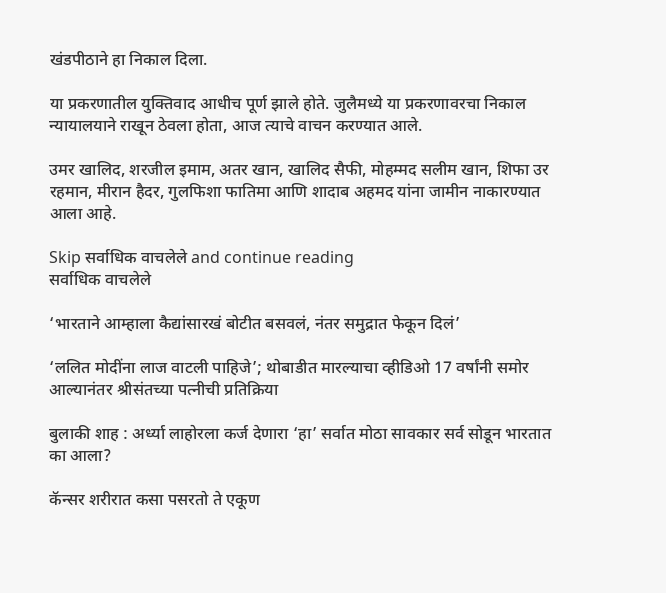खंडपीठाने हा निकाल दिला.

या प्रकरणातील युक्तिवाद आधीच पूर्ण झाले होते. जुलैमध्ये या प्रकरणावरचा निकाल न्यायालयाने राखून ठेवला होता, आज त्याचे वाचन करण्यात आले.

उमर खालिद, शरजील इमाम, अतर खान, खालिद सैफी, मोहम्मद सलीम खान, शिफा उर रहमान, मीरान हैदर, गुलफिशा फातिमा आणि शादाब अहमद यांना जामीन नाकारण्यात आला आहे.

Skip सर्वाधिक वाचलेले and continue reading
सर्वाधिक वाचलेले

‘भारताने आम्हाला कैद्यांसारखं बोटीत बसवलं, नंतर समुद्रात फेकून दिलं’

‘ललित मोदींना लाज वाटली पाहिजे’; थोबाडीत मारल्याचा व्हीडिओ 17 वर्षांनी समोर आल्यानंतर श्रीसंतच्या पत्नीची प्रतिक्रिया

बुलाकी शाह : अर्ध्या लाहोरला कर्ज देणारा ‘हा’ सर्वात मोठा सावकार सर्व सोडून भारतात का आला?

कॅन्सर शरीरात कसा पसरतो ते एकूण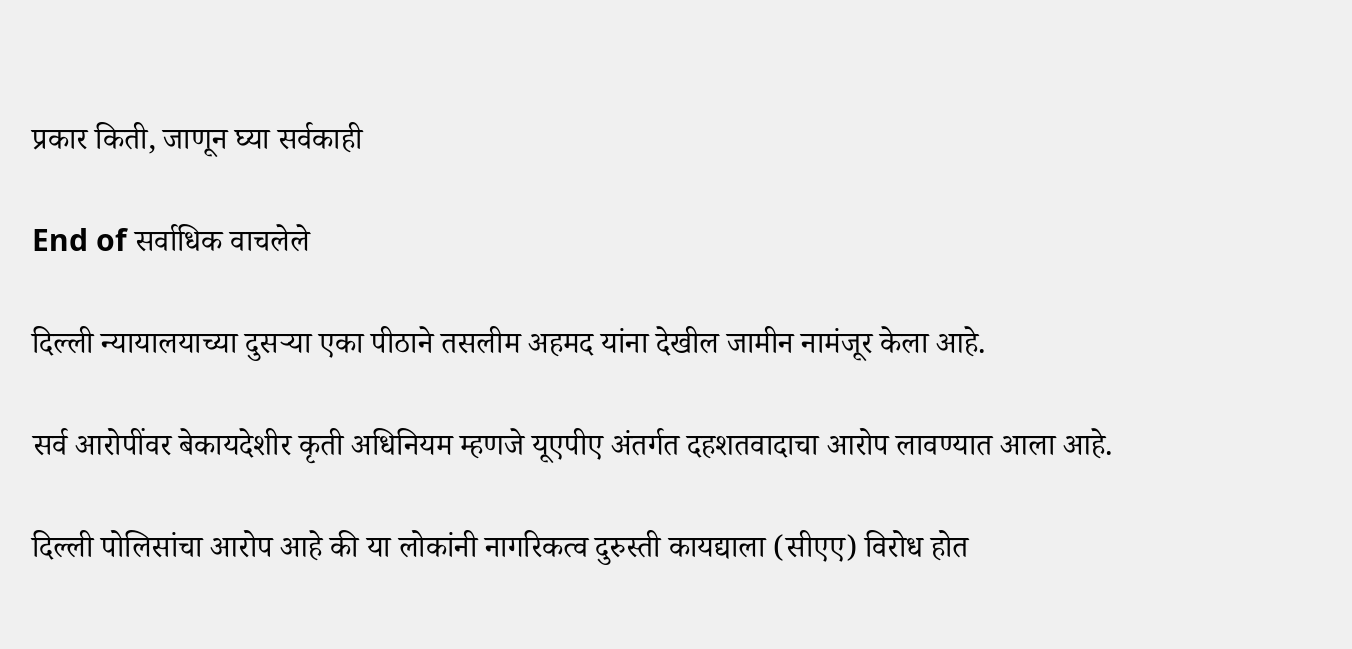प्रकार किती, जाणून घ्या सर्वकाही

End of सर्वाधिक वाचलेले

दिल्ली न्यायालयाच्या दुसऱ्या एका पीठाने तसलीम अहमद यांना देखील जामीन नामंजूर केला आहे.

सर्व आरोपींवर बेकायदेशीर कृती अधिनियम म्हणजे यूएपीए अंतर्गत दहशतवादाचा आरोप लावण्यात आला आहे.

दिल्ली पोलिसांचा आरोप आहे की या लोकांनी नागरिकत्व दुरुस्ती कायद्याला (सीएए) विरोध होत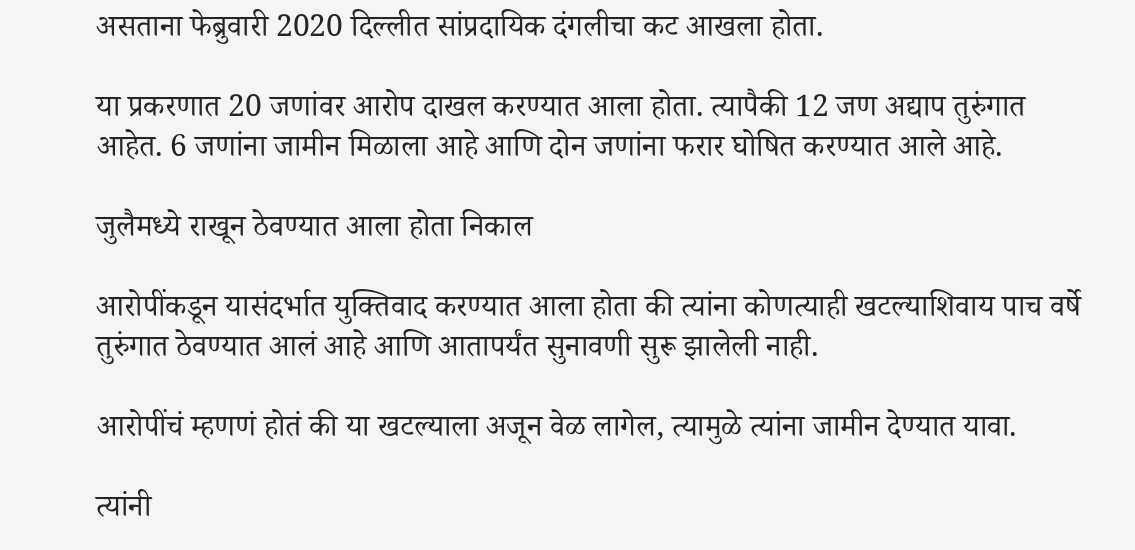असताना फेब्रुवारी 2020 दिल्लीत सांप्रदायिक दंगलीचा कट आखला होता.

या प्रकरणात 20 जणांवर आरोप दाखल करण्यात आला होता. त्यापैकी 12 जण अद्याप तुरुंगात आहेत. 6 जणांना जामीन मिळाला आहे आणि दोन जणांना फरार घोषित करण्यात आले आहे.

जुलैमध्ये राखून ठेवण्यात आला होता निकाल

आरोपींकडून यासंदर्भात युक्तिवाद करण्यात आला होता की त्यांना कोणत्याही खटल्याशिवाय पाच वर्षे तुरुंगात ठेवण्यात आलं आहे आणि आतापर्यंत सुनावणी सुरू झालेली नाही.

आरोपींचं म्हणणं होतं की या खटल्याला अजून वेळ लागेल, त्यामुळे त्यांना जामीन देण्यात यावा.

त्यांनी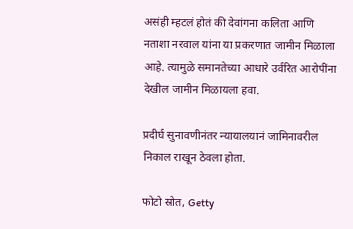असंही म्हटलं होतं की देवांगना कलिता आणि नताशा नरवाल यांना या प्रकरणात जामीन मिळाला आहे. त्यामुळे समानतेच्या आधारे उर्वरित आरोपींना देखील जामीन मिळायला हवा.

प्रदीर्घ सुनावणीनंतर न्यायालयानं जामिनावरील निकाल राखून ठेवला होता.

फोटो स्रोत, Getty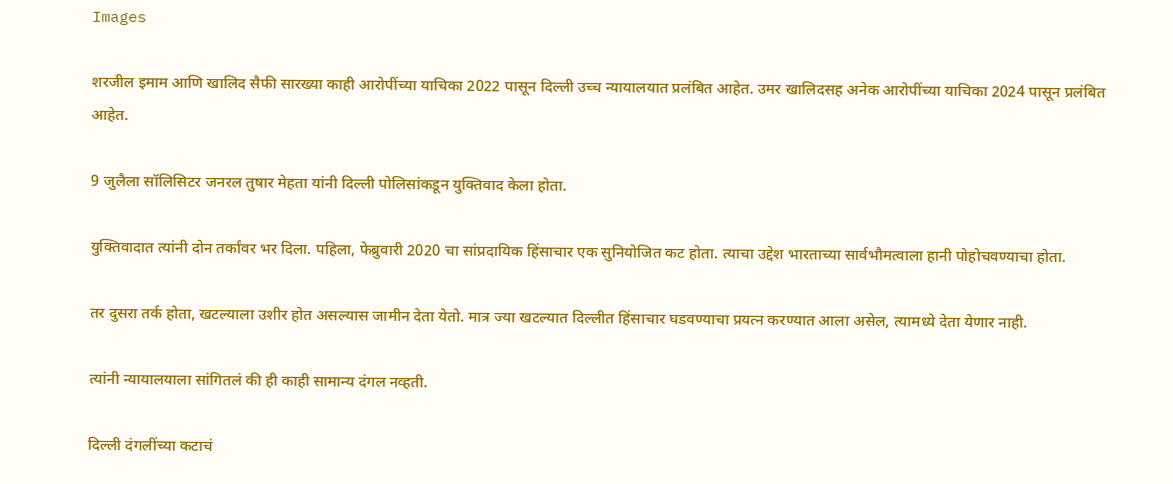Images

शरजील इमाम आणि खालिद सैफी सारख्या काही आरोपींच्या याचिका 2022 पासून दिल्ली उच्च न्यायालयात प्रलंबित आहेत. उमर खालिदसह अनेक आरोपींच्या याचिका 2024 पासून प्रलंबित आहेत.

9 जुलैला सॉलिसिटर जनरल तुषार मेहता यांनी दिल्ली पोलिसांकडून युक्तिवाद केला होता.

युक्तिवादात त्यांनी दोन तर्कांवर भर दिला. पहिला, फेब्रुवारी 2020 चा सांप्रदायिक हिंसाचार एक सुनियोजित कट होता. त्याचा उद्देश भारताच्या सार्वभौमत्वाला हानी पोहोचवण्याचा होता.

तर दुसरा तर्क होता, खटल्याला उशीर होत असल्यास जामीन देता येतो. मात्र ज्या खटल्यात दिल्लीत हिंसाचार घडवण्याचा प्रयत्न करण्यात आला असेल, त्यामध्ये देता येणार नाही.

त्यांनी न्यायालयाला सांगितलं की ही काही सामान्य दंगल नव्हती.

दिल्ली दंगलींच्या कटाचं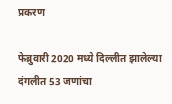प्रकरण

फेब्रुवारी 2020 मध्ये दिल्लीत झालेल्या दंगलीत 53 जणांचा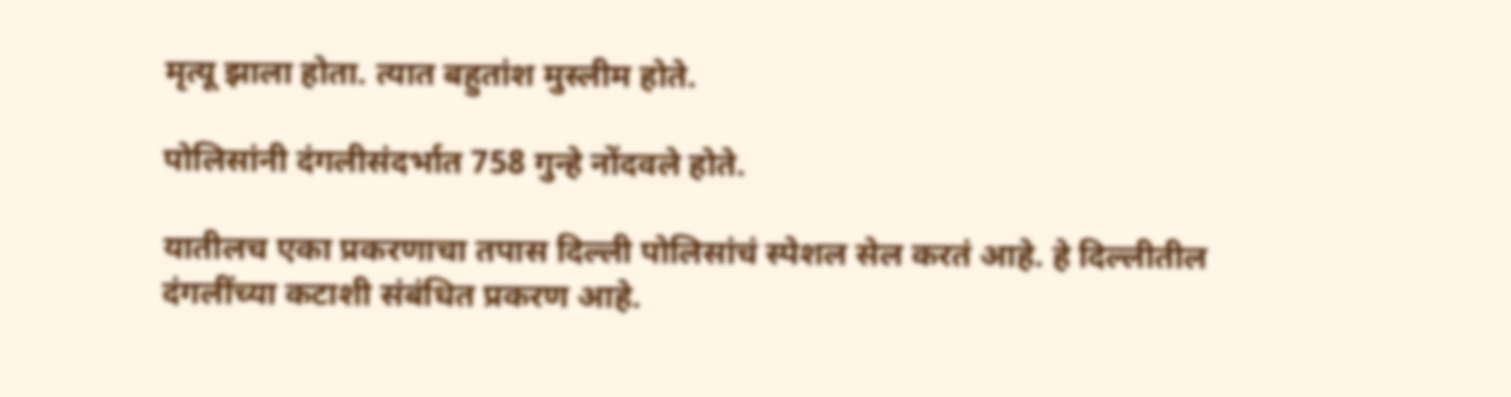मृत्यू झाला होता. त्यात बहुतांश मुस्लीम होते.

पोलिसांनी दंगलीसंदर्भात 758 गुन्हे नोंदवले होते.

यातीलच एका प्रकरणाचा तपास दिल्ली पोलिसांचं स्पेशल सेल करतं आहे. हे दिल्लीतील दंगलींच्या कटाशी संबंधित प्रकरण आहे.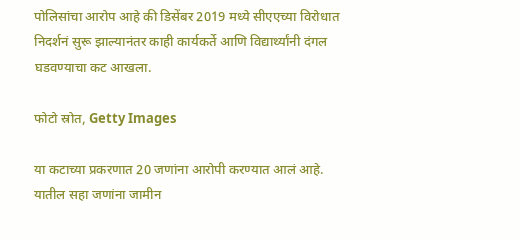पोलिसांचा आरोप आहे की डिसेंबर 2019 मध्ये सीएएच्या विरोधात निदर्शनं सुरू झाल्यानंतर काही कार्यकर्ते आणि विद्यार्थ्यांनी दंगल घडवण्याचा कट आखला.

फोटो स्रोत, Getty Images

या कटाच्या प्रकरणात 20 जणांना आरोपी करण्यात आलं आहे. यातील सहा जणांना जामीन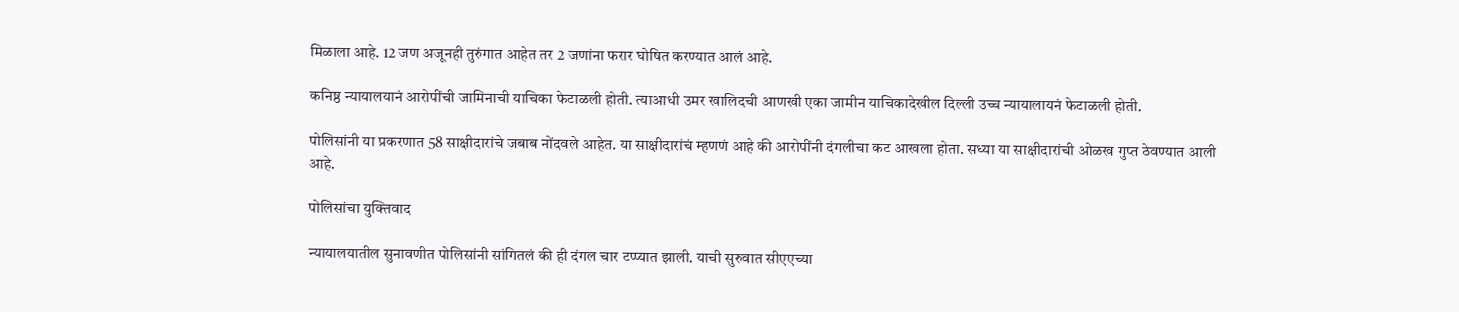मिळाला आहे. 12 जण अजूनही तुरुंगात आहेत तर 2 जणांना फरार घोषित करण्यात आलं आहे.

कनिष्ठ न्यायालयानं आरोपींची जामिनाची याचिका फेटाळली होती. त्याआधी उमर खालिदची आणखी एका जामीन याचिकादेखील दिल्ली उच्च न्यायालायनं फेटाळली होती.

पोलिसांनी या प्रकरणात 58 साक्षीदारांचे जबाब नोंदवले आहेत. या साक्षीदारांचं म्हणणं आहे की आरोपींनी दंगलीचा कट आखला होता. सध्या या साक्षीदारांची ओळख गुप्त ठेवण्यात आली आहे.

पोलिसांचा युक्तिवाद

न्यायालयातील सुनावणीत पोलिसांनी सांगितलं की ही दंगल चार टप्प्यात झाली. याची सुरुवात सीएएच्या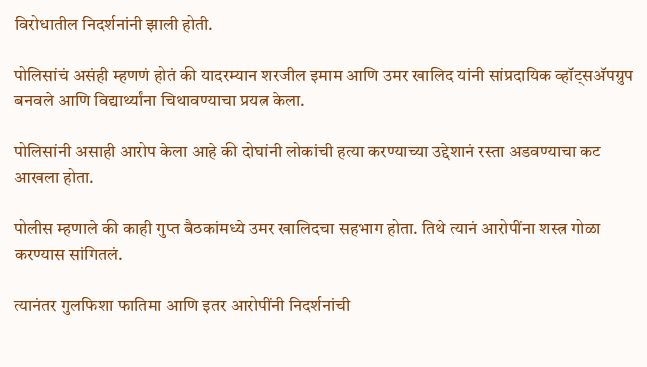विरोधातील निदर्शनांनी झाली होती.

पोलिसांचं असंही म्हणणं होतं की यादरम्यान शरजील इमाम आणि उमर खालिद यांनी सांप्रदायिक व्हॉट्सअ‍ॅपग्रुप बनवले आणि विद्यार्थ्यांना चिथावण्याचा प्रयत्न केला.

पोलिसांनी असाही आरोप केला आहे की दोघांनी लोकांची हत्या करण्याच्या उद्देशानं रस्ता अडवण्याचा कट आखला होता.

पोलीस म्हणाले की काही गुप्त बैठकांमध्ये उमर खालिदचा सहभाग होता. तिथे त्यानं आरोपींना शस्त्र गोळा करण्यास सांगितलं.

त्यानंतर गुलफिशा फातिमा आणि इतर आरोपींनी निदर्शनांची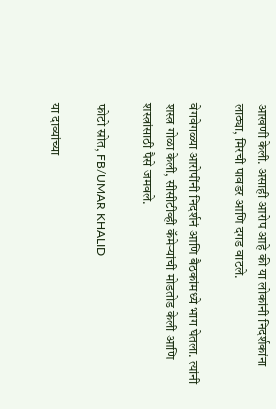आखणी केली. असाही आरोप आहे की या लोकांनी निदर्शकांना लाठ्या, मिरची पावडर आणि दगड वाटले.

वेगवेगळ्या आरोपींनी निदर्शनं आणि बैठकांमध्ये भाग घेतला. त्यांनी शस्त्र गोळा केली, सीसीटीव्ही कॅमेऱ्यांची मोडतोड केली आणि शस्त्रांसाठी पैसे जमवले.

फोटो स्रोत, FB/UMAR KHALID

या दाव्यांच्या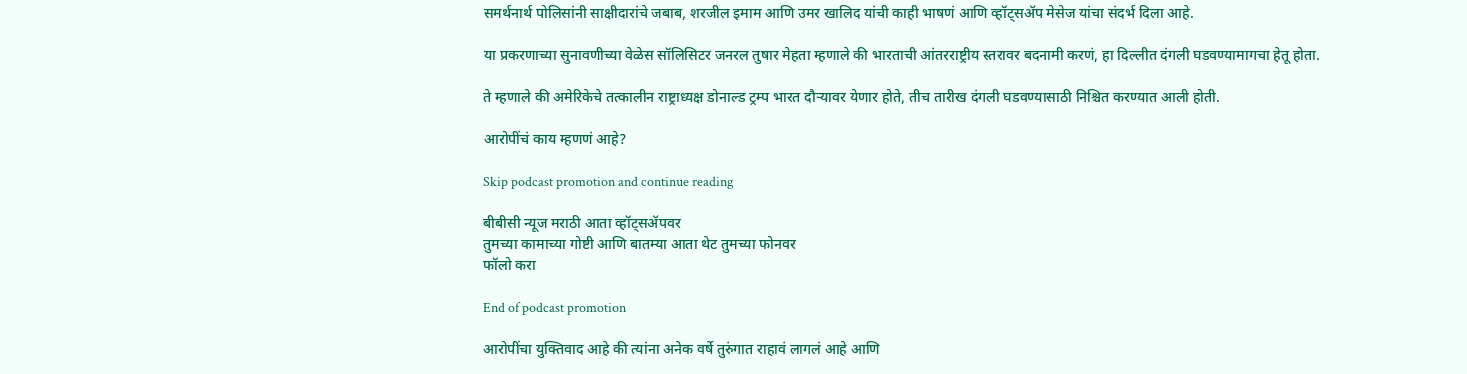समर्थनार्थ पोलिसांनी साक्षीदारांचे जबाब, शरजील इमाम आणि उमर खालिद यांची काही भाषणं आणि व्हॉट्सॲप मेसेज यांचा संदर्भ दिला आहे.

या प्रकरणाच्या सुनावणीच्या वेळेस सॉलिसिटर जनरल तुषार मेहता म्हणाले की भारताची आंतरराष्ट्रीय स्तरावर बदनामी करणं, हा दिल्लीत दंगली घडवण्यामागचा हेतू होता.

ते म्हणाले की अमेरिकेचे तत्कालीन राष्ट्राध्यक्ष डोनाल्ड ट्रम्प भारत दौऱ्यावर येणार होते, तीच तारीख दंगली घडवण्यासाठी निश्चित करण्यात आली होती.

आरोपींचं काय म्हणणं आहे?

Skip podcast promotion and continue reading

बीबीसी न्यूज मराठी आता व्हॉट्सॲपवर
तुमच्या कामाच्या गोष्टी आणि बातम्या आता थेट तुमच्या फोनवर
फॉलो करा

End of podcast promotion

आरोपींचा युक्तिवाद आहे की त्यांना अनेक वर्षे तुरुंगात राहावं लागलं आहे आणि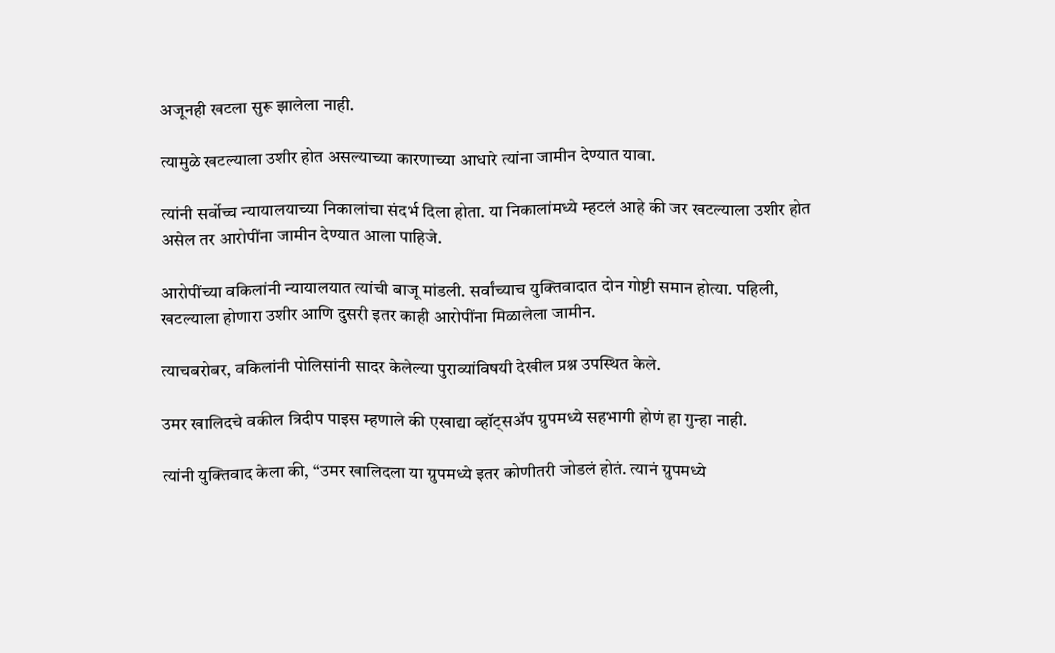अजूनही खटला सुरू झालेला नाही.

त्यामुळे खटल्याला उशीर होत असल्याच्या कारणाच्या आधारे त्यांना जामीन देण्यात यावा.

त्यांनी सर्वोच्च न्यायालयाच्या निकालांचा संदर्भ दिला होता. या निकालांमध्ये म्हटलं आहे की जर खटल्याला उशीर होत असेल तर आरोपींना जामीन देण्यात आला पाहिजे.

आरोपींच्या वकिलांनी न्यायालयात त्यांची बाजू मांडली. सर्वांच्याच युक्तिवादात दोन गोष्टी समान होत्या. पहिली, खटल्याला होणारा उशीर आणि दुसरी इतर काही आरोपींना मिळालेला जामीन.

त्याचबरोबर, वकिलांनी पोलिसांनी सादर केलेल्या पुराव्यांविषयी देखील प्रश्न उपस्थित केले.

उमर खालिदचे वकील त्रिदीप पाइस म्हणाले की एखाद्या व्हॉट्सअ‍ॅप ग्रुपमध्ये सहभागी होणं हा गुन्हा नाही.

त्यांनी युक्तिवाद केला की, “उमर खालिदला या ग्रुपमध्ये इतर कोणीतरी जोडलं होतं. त्यानं ग्रुपमध्ये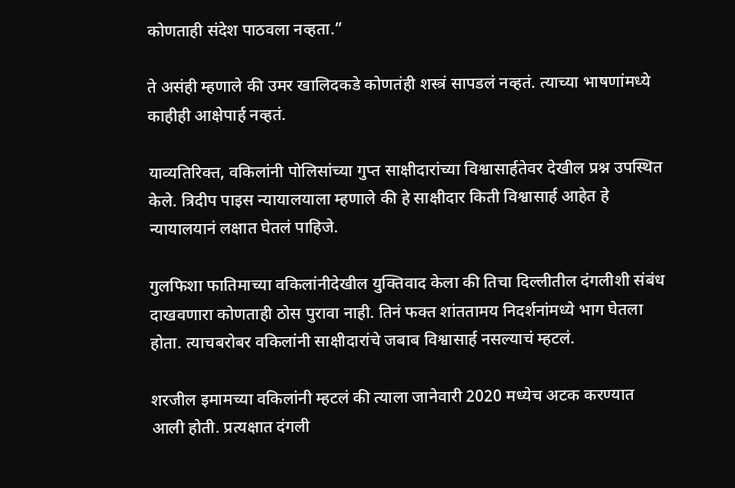कोणताही संदेश पाठवला नव्हता.”

ते असंही म्हणाले की उमर खालिदकडे कोणतंही शस्त्रं सापडलं नव्हतं. त्याच्या भाषणांमध्ये काहीही आक्षेपार्ह नव्हतं.

याव्यतिरिक्त, वकिलांनी पोलिसांच्या गुप्त साक्षीदारांच्या विश्वासार्हतेवर देखील प्रश्न उपस्थित केले. त्रिदीप पाइस न्यायालयाला म्हणाले की हे साक्षीदार किती विश्वासार्ह आहेत हे न्यायालयानं लक्षात घेतलं पाहिजे.

गुलफिशा फातिमाच्या वकिलांनीदेखील युक्तिवाद केला की तिचा दिल्लीतील दंगलीशी संबंध दाखवणारा कोणताही ठोस पुरावा नाही. तिनं फक्त शांततामय निदर्शनांमध्ये भाग घेतला होता. त्याचबरोबर वकिलांनी साक्षीदारांचे जबाब विश्वासार्ह नसल्याचं म्हटलं.

शरजील इमामच्या वकिलांनी म्हटलं की त्याला जानेवारी 2020 मध्येच अटक करण्यात आली होती. प्रत्यक्षात दंगली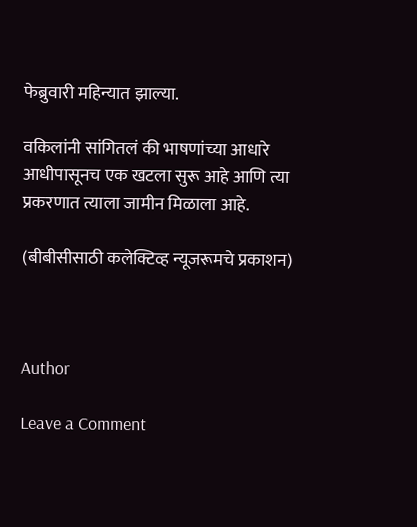फेब्रुवारी महिन्यात झाल्या.

वकिलांनी सांगितलं की भाषणांच्या आधारे आधीपासूनच एक खटला सुरू आहे आणि त्या प्रकरणात त्याला जामीन मिळाला आहे.

(बीबीसीसाठी कलेक्टिव्ह न्यूजरूमचे प्रकाशन)



Author

Leave a Comment